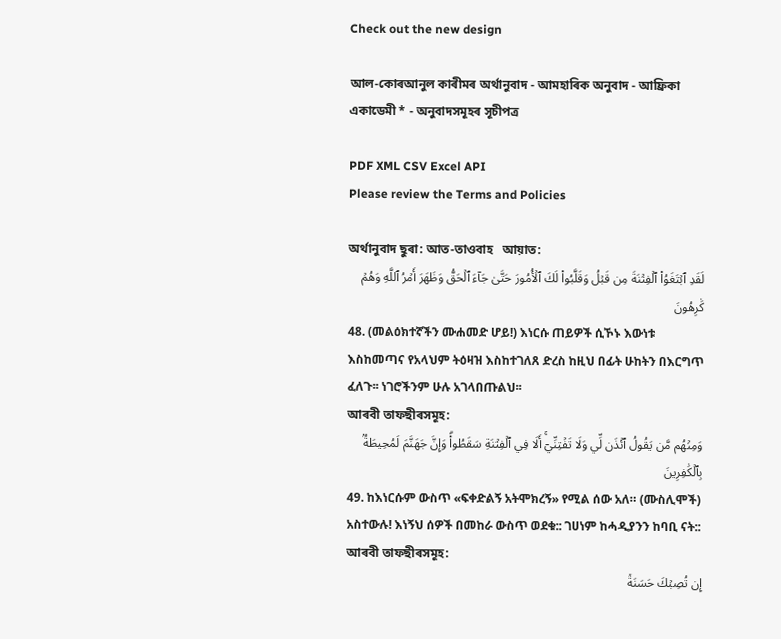Check out the new design

আল-কোৰআনুল কাৰীমৰ অৰ্থানুবাদ - আমহাৰিক অনুবাদ - আফ্ৰিকা একাডেমী * - অনুবাদসমূহৰ সূচীপত্ৰ

PDF XML CSV Excel API
Please review the Terms and Policies

অৰ্থানুবাদ ছুৰা: আত-তাওবাহ   আয়াত:
لَقَدِ ٱبۡتَغَوُاْ ٱلۡفِتۡنَةَ مِن قَبۡلُ وَقَلَّبُواْ لَكَ ٱلۡأُمُورَ حَتَّىٰ جَآءَ ٱلۡحَقُّ وَظَهَرَ أَمۡرُ ٱللَّهِ وَهُمۡ كَٰرِهُونَ
48. (መልዕክተኛችን ሙሐመድ ሆይ!) እነርሱ ጠይዎች ሲኾኑ እውነቱ እስከመጣና የአላህም ትዕዛዝ እስከተገለጸ ድረስ ከዚህ በፊት ሁከትን በእርግጥ ፈለጉ፡፡ ነገሮችንም ሁሉ አገላበጡልህ፡፡
আৰবী তাফছীৰসমূহ:
وَمِنۡهُم مَّن يَقُولُ ٱئۡذَن لِّي وَلَا تَفۡتِنِّيٓۚ أَلَا فِي ٱلۡفِتۡنَةِ سَقَطُواْۗ وَإِنَّ جَهَنَّمَ لَمُحِيطَةُۢ بِٱلۡكَٰفِرِينَ
49. ከእነርሱም ውስጥ «ፍቀድልኝ አትሞክረኝ» የሚል ሰው አለ። (ሙስሊሞች) አስተውሉ! እነኝህ ሰዎች በመከራ ውስጥ ወደቁ:: ገሀነም ከሓዲያንን ከባቢ ናት::
আৰবী তাফছীৰসমূহ:
إِن تُصِبۡكَ حَسَنَةٞ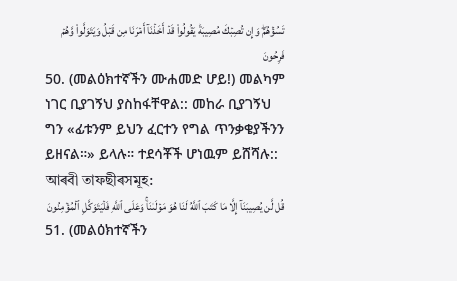تَسُؤۡهُمۡۖ وَإِن تُصِبۡكَ مُصِيبَةٞ يَقُولُواْ قَدۡ أَخَذۡنَآ أَمۡرَنَا مِن قَبۡلُ وَيَتَوَلَّواْ وَّهُمۡ فَرِحُونَ
50. (መልዕክተኛችን ሙሐመድ ሆይ!) መልካም ነገር ቢያገኝህ ያስከፋቸዋል:: መከራ ቢያገኝህ ግን «ፊቱንም ይህን ፈርተን የግል ጥንቃቄያችንን ይዘናል።» ይላሉ። ተደሳቾች ሆነዉም ይሸሻሉ::
আৰবী তাফছীৰসমূহ:
قُل لَّن يُصِيبَنَآ إِلَّا مَا كَتَبَ ٱللَّهُ لَنَا هُوَ مَوۡلَىٰنَاۚ وَعَلَى ٱللَّهِ فَلۡيَتَوَكَّلِ ٱلۡمُؤۡمِنُونَ
51. (መልዕክተኛችን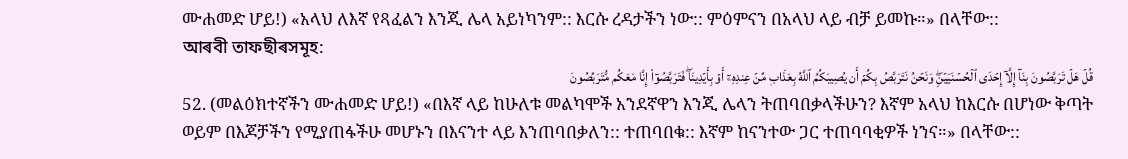ሙሐመድ ሆይ!) «አላህ ለእኛ የጻፈልን እንጂ ሌላ አይነካንም:: እርሱ ረዳታችን ነው:: ምዕምናን በአላህ ላይ ብቻ ይመኩ።» በላቸው::
আৰবী তাফছীৰসমূহ:
قُلۡ هَلۡ تَرَبَّصُونَ بِنَآ إِلَّآ إِحۡدَى ٱلۡحُسۡنَيَيۡنِۖ وَنَحۡنُ نَتَرَبَّصُ بِكُمۡ أَن يُصِيبَكُمُ ٱللَّهُ بِعَذَابٖ مِّنۡ عِندِهِۦٓ أَوۡ بِأَيۡدِينَاۖ فَتَرَبَّصُوٓاْ إِنَّا مَعَكُم مُّتَرَبِّصُونَ
52. (መልዕክተኛችን ሙሐመድ ሆይ!) «በእኛ ላይ ከሁለቱ መልካሞች አንደኛዋን እንጂ ሌላን ትጠባበቃላችሁን? እኛም አላህ ከእርሱ በሆነው ቅጣት ወይም በእጆቻችን የሚያጠፋችሁ መሆኑን በእናንተ ላይ እንጠባበቃለን:: ተጠባበቁ:: እኛም ከናንተው ጋር ተጠባባቂዎች ነንና።» በላቸው::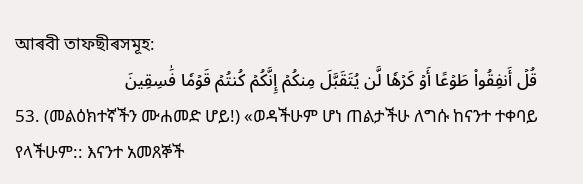আৰবী তাফছীৰসমূহ:
قُلۡ أَنفِقُواْ طَوۡعًا أَوۡ كَرۡهٗا لَّن يُتَقَبَّلَ مِنكُمۡ إِنَّكُمۡ كُنتُمۡ قَوۡمٗا فَٰسِقِينَ
53. (መልዕክተኛችን ሙሐመድ ሆይ!) «ወዳችሁም ሆነ ጠልታችሁ ለግሱ ከናንተ ተቀባይ የላችሁም:: እናንተ አመጸኞች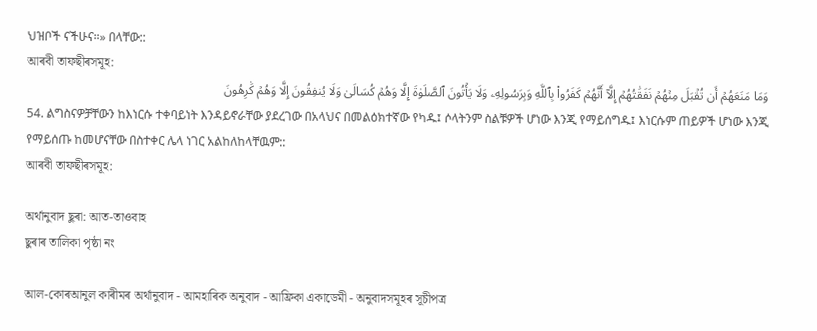ህዝቦች ናችሁና።» በላቸው::
আৰবী তাফছীৰসমূহ:
وَمَا مَنَعَهُمۡ أَن تُقۡبَلَ مِنۡهُمۡ نَفَقَٰتُهُمۡ إِلَّآ أَنَّهُمۡ كَفَرُواْ بِٱللَّهِ وَبِرَسُولِهِۦ وَلَا يَأۡتُونَ ٱلصَّلَوٰةَ إِلَّا وَهُمۡ كُسَالَىٰ وَلَا يُنفِقُونَ إِلَّا وَهُمۡ كَٰرِهُونَ
54. ልግስናዎቻቸውን ከእነርሱ ተቀባይነት እንዳይኖራቸው ያደረገው በአላህና በመልዕክተኛው የካዱ፤ ሶላትንም ስልቹዎች ሆነው እንጂ የማይሰግዱ፤ እነርሱም ጠይዎች ሆነው እንጂ የማይሰጡ ከመሆናቸው በስተቀር ሌላ ነገር አልከለከላቸዉም::
আৰবী তাফছীৰসমূহ:

অৰ্থানুবাদ ছুৰা: আত-তাওবাহ
ছুৰাৰ তালিকা পৃষ্ঠা নং

আল-কোৰআনুল কাৰীমৰ অৰ্থানুবাদ - আমহাৰিক অনুবাদ - আফ্ৰিকা একাডেমী - অনুবাদসমূহৰ সূচীপত্ৰ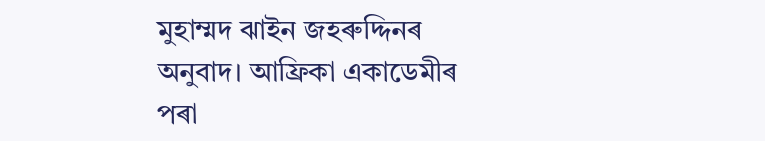মুহাম্মদ ঝাইন জহৰুদ্দিনৰ অনুবাদ। আফ্ৰিকা একাডেমীৰ পৰা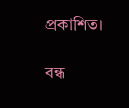প্ৰকাশিত।

বন্ধ